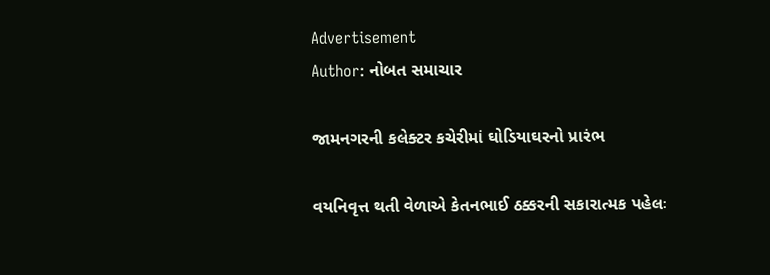Advertisement
Author: નોબત સમાચાર

જામનગરની કલેક્ટર કચેરીમાં ઘોડિયાઘરનો પ્રારંભ

વયનિવૃત્ત થતી વેળાએ કેતનભાઈ ઠક્કરની સકારાત્મક પહેલઃ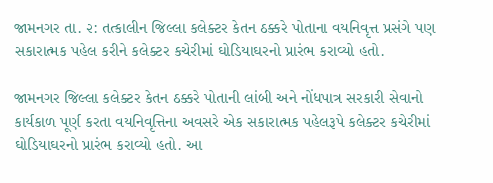જામનગર તા. ૨: તત્કાલીન જિલ્લા કલેક્ટર કેતન ઠક્કરે પોતાના વયનિવૃત્ત પ્રસંગે પણ સકારાત્મક પહેલ કરીને કલેક્ટર કચેરીમાં ઘોડિયાઘરનો પ્રારંભ કરાવ્યો હતો.

જામનગર જિલ્લા કલેક્ટર કેતન ઠક્કરે પોતાની લાંબી અને નોંધપાત્ર સરકારી સેવાનો કાર્યકાળ પૂર્ણ કરતા વયનિવૃત્તિના અવસરે એક સકારાત્મક પહેલરૂપે કલેક્ટર કચેરીમાં ઘોડિયાઘરનો પ્રારંભ કરાવ્યો હતો. આ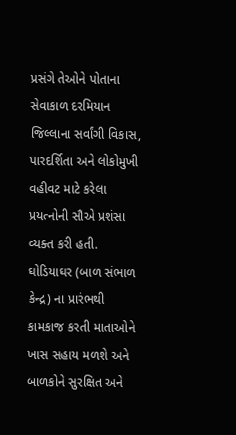પ્રસંગે તેઓને પોતાના સેવાકાળ દરમિયાન જિલ્લાના સર્વાંગી વિકાસ, પારદર્શિતા અને લોકોમુખી વહીવટ માટે કરેલા પ્રયત્નોની સૌએ પ્રશંસા વ્યક્ત કરી હતી. ઘોડિયાઘર (બાળ સંભાળ કેન્દ્ર) ના પ્રારંભથી કામકાજ કરતી માતાઓને ખાસ સહાય મળશે અને બાળકોને સુરક્ષિત અને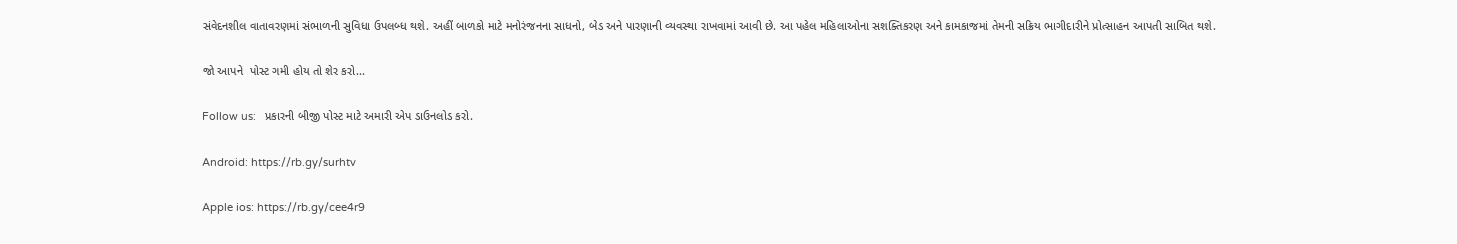સંવેદનશીલ વાતાવરણમાં સંભાળની સુવિધા ઉપલબ્ધ થશે. અહીં બાળકો માટે મનોરંજનના સાધનો, બેડ અને પારણાની વ્યવસ્થા રાખવામાં આવી છે. આ પહેલ મહિલાઓના સશક્તિકરણ અને કામકાજમાં તેમની સક્રિય ભાગીદારીને પ્રોત્સાહન આપતી સાબિત થશે.

જો આપને  પોસ્ટ ગમી હોય તો શેર કરો...

Follow us:   પ્રકારની બીજી પોસ્ટ માટે અમારી એપ ડાઉનલોડ કરો.

Android: https://rb.gy/surhtv

Apple ios: https://rb.gy/cee4r9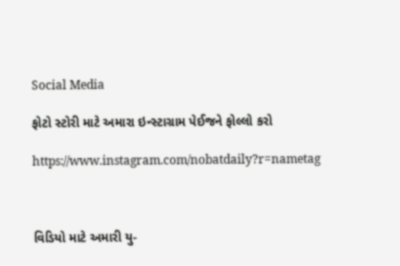Social Media

ફોટો સ્ટોરી માટે અમારા ઇન્સ્ટાગ્રામ પેઈજને ફોલ્લો કરો

https://www.instagram.com/nobatdaily?r=nametag



વિડિયો માટે અમારી યુ-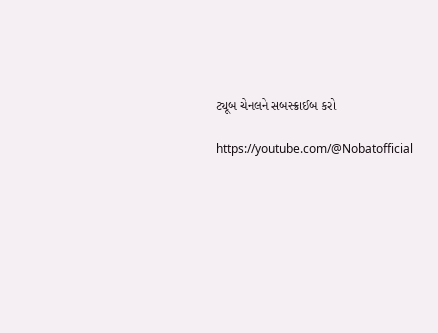ટ્યૂબ ચેનલને સબસ્ક્રાઈબ કરો

https://youtube.com/@Nobatofficial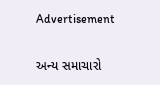Advertisement

અન્ય સમાચારો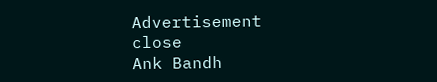Advertisement
close
Ank Bandh